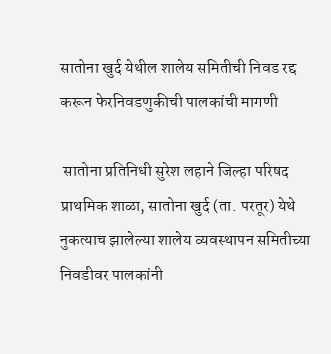सातोना खुर्द येथील शालेय समितीची निवड रद्द करून फेरनिवडणुकीची पालकांची मागणी

 सातोना प्रतिनिधी सुरेश लहाने जिल्हा परिषद प्राथमिक शाळा, सातोना खुर्द (ता. परतूर) येथे नुकत्याच झालेल्या शालेय व्यवस्थापन समितीच्या निवडीवर पालकांनी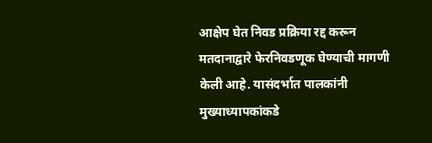आक्षेप घेत निवड प्रक्रिया रद्द करून मतदानाद्वारे फेरनिवडणूक घेण्याची मागणी केली आहे. यासंदर्भात पालकांनी मुख्याध्यापकांकडे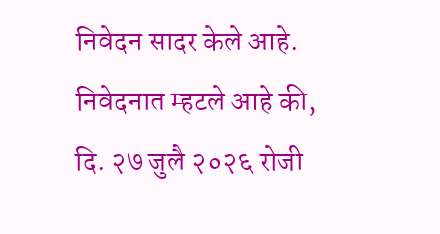निवेदन सादर केले आहे. निवेदनात म्हटले आहे की, दि. २७ जुलै २०२६ रोजी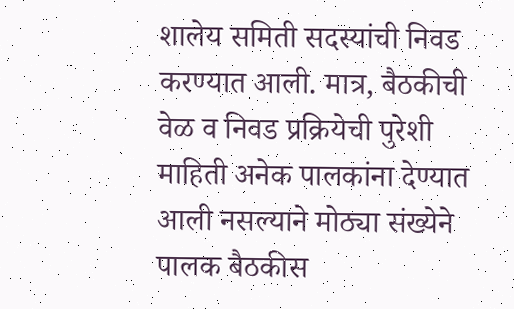शालेय समिती सदस्यांची निवड करण्यात आली. मात्र, बैठकीची वेळ व निवड प्रक्रियेची पुरेशी माहिती अनेक पालकांना देण्यात आली नसल्याने मोठ्या संख्येने पालक बैठकीस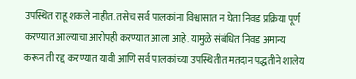उपस्थित राहू शकले नाहीत. तसेच सर्व पालकांना विश्वासात न घेता निवड प्रक्रिया पूर्ण करण्यात आल्याचा आरोपही करण्यात आला आहे. यामुळे संबंधित निवड अमान्य करून ती रद्द करण्यात यावी आणि सर्व पालकांच्या उपस्थितीत मतदान पद्धतीने शालेय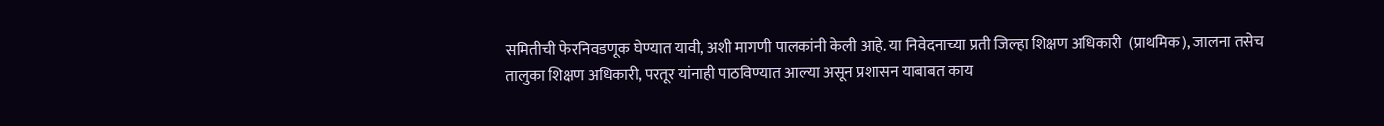समितीची फेरनिवडणूक घेण्यात यावी, अशी मागणी पालकांनी केली आहे. या निवेदनाच्या प्रती जिल्हा शिक्षण अधिकारी  (प्राथमिक), जालना तसेच तालुका शिक्षण अधिकारी, परतूर यांनाही पाठविण्यात आल्या असून प्रशासन याबाबत काय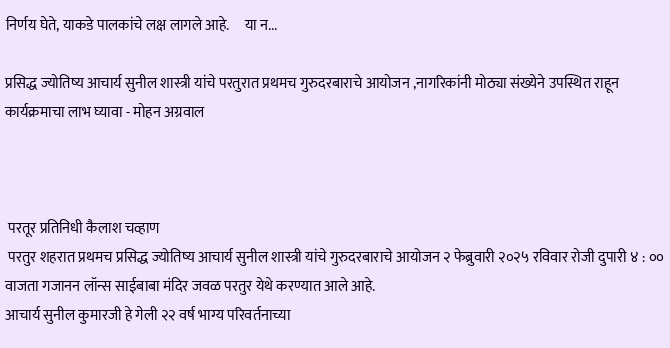निर्णय घेते, याकडे पालकांचे लक्ष लागले आहे.     या न...

प्रसिद्ध ज्योतिष्य आचार्य सुनील शास्त्री यांचे परतुरात प्रथमच गुरुदरबाराचे आयोजन ,नागरिकांनी मोठ्या संख्येने उपस्थित राहून कार्यक्रमाचा लाभ घ्यावा - मोहन अग्रवाल



 परतूर प्रतिनिधी कैलाश चव्हाण
 परतुर शहरात प्रथमच प्रसिद्ध ज्योतिष्य आचार्य सुनील शास्त्री यांचे गुरुदरबाराचे आयोजन २ फेब्रुवारी २०२५ रविवार रोजी दुपारी ४ : ०० वाजता गजानन लॉन्स साईबाबा मंदिर जवळ परतुर येथे करण्यात आले आहे.
आचार्य सुनील कुमारजी हे गेली २२ वर्ष भाग्य परिवर्तनाच्या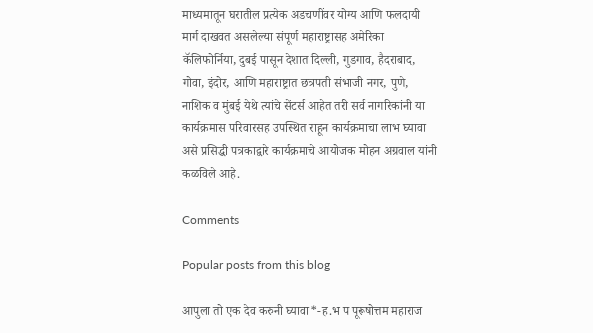माध्यमातून घरातील प्रत्येक अडचणींवर योग्य आणि फलदायी मार्ग दाखवत असलेल्या संपूर्ण महाराष्ट्रासह अमेरिका कॅलिफोर्निया, दुबई पासून देशात दिल्ली, गुडगाव, हैदराबाद, गोवा, इंदोर, आणि महाराष्ट्रात छत्रपती संभाजी नगर, पुणे, नाशिक व मुंबई येथे त्यांचे सेंटर्स आहेत तरी सर्व नागरिकांनी या कार्यक्रमास परिवारसह उपस्थित राहून कार्यक्रमाचा लाभ घ्यावा असे प्रसिद्धी पत्रकाद्वारे कार्यक्रमाचे आयोजक मोहन अग्रवाल यांनी कळविले आहे.

Comments

Popular posts from this blog

आपुला तो एक देव करुनी घ्यावा*-ह.भ प पूरूषोत्तम महाराज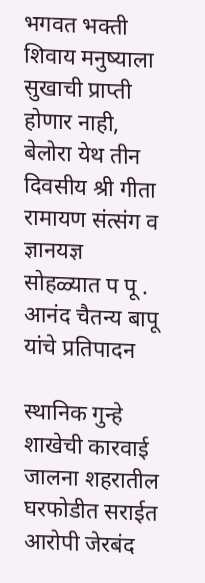भगवत भक्ती शिवाय मनुष्याला सुखाची प्राप्ती होणार नाही, बेलोरा येथ तीन दिवसीय श्री गीता रामायण संत्संग व ज्ञानयज्ञ सोहळ्यात प पू . आनंद चैतन्य बापू यांचे प्रतिपादन

स्थानिक गुन्हे शाखेची कारवाई जालना शहरातील घरफोडीत सराईत आरोपी जेरबंद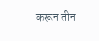करून तीन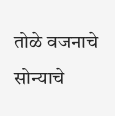तोळे वजनाचे सोन्याचे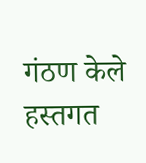गंठण केले हस्तगत